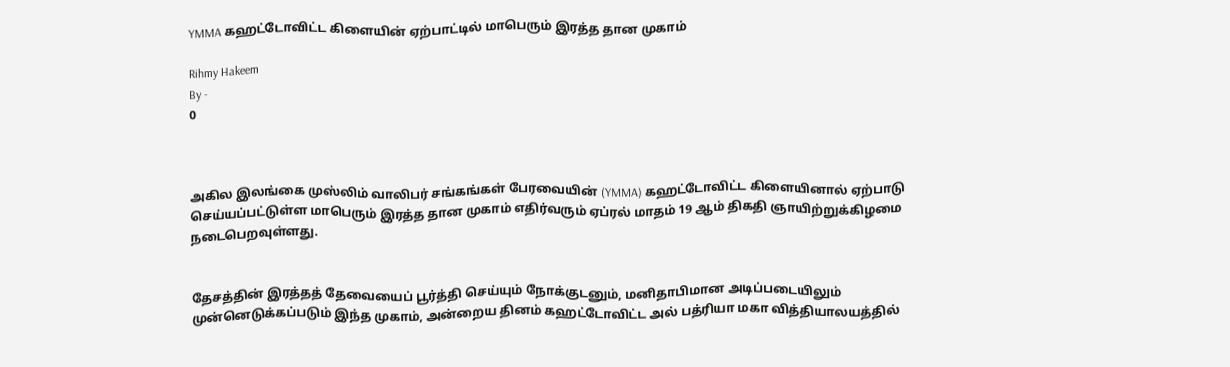YMMA கஹட்டோவிட்ட கிளையின் ஏற்பாட்டில் மாபெரும் இரத்த தான முகாம்

Rihmy Hakeem
By -
0



அகில இலங்கை முஸ்லிம் வாலிபர் சங்கங்கள் பேரவையின் (YMMA) கஹட்டோவிட்ட கிளையினால் ஏற்பாடு செய்யப்பட்டுள்ள மாபெரும் இரத்த தான முகாம் எதிர்வரும் ஏப்ரல் மாதம் 19 ஆம் திகதி ஞாயிற்றுக்கிழமை நடைபெறவுள்ளது.


தேசத்தின் இரத்தத் தேவையைப் பூர்த்தி செய்யும் நோக்குடனும், மனிதாபிமான அடிப்படையிலும் முன்னெடுக்கப்படும் இந்த முகாம், அன்றைய தினம் கஹட்டோவிட்ட அல் பத்ரியா மகா வித்தியாலயத்தில்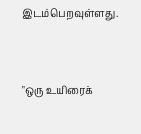இடம்பெறவுள்ளது.


"ஒரு உயிரைக்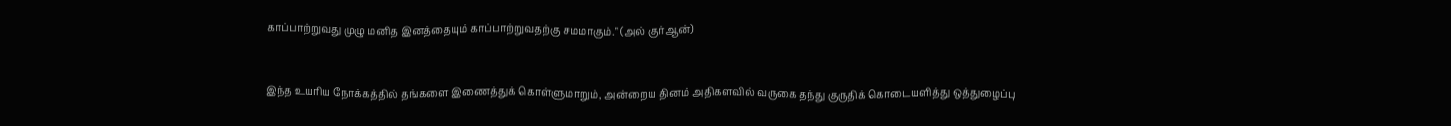காப்பாற்றுவது முழு மனித இனத்தையும் காப்பாற்றுவதற்கு சமமாகும்." (அல் குர்ஆன்)


இந்த உயரிய நோக்கத்தில் தங்களை இணைத்துக் கொள்ளுமாறும், அன்றைய தினம் அதிகளவில் வருகை தந்து குருதிக் கொடையளித்து ஒத்துழைப்பு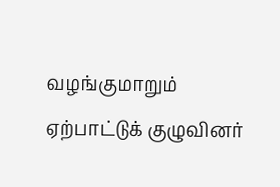வழங்குமாறும் ஏற்பாட்டுக் குழுவினர்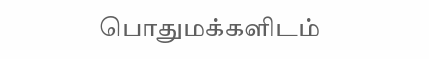பொதுமக்களிடம்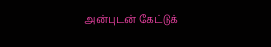அன்புடன் கேட்டுக்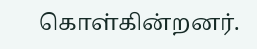கொள்கின்றனர்.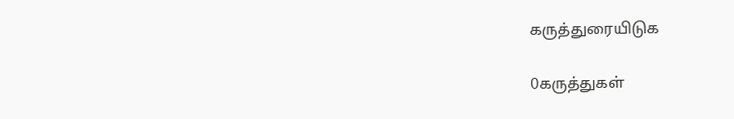கருத்துரையிடுக

0கருத்துகள்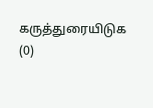கருத்துரையிடுக (0)